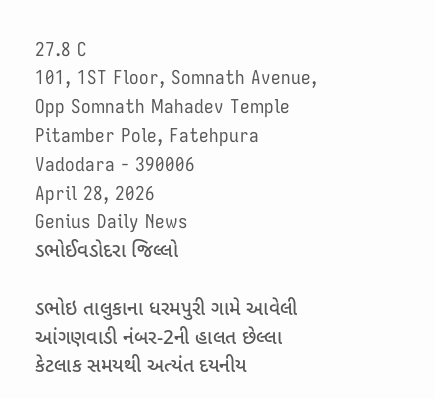27.8 C
101, 1ST Floor, Somnath Avenue, Opp Somnath Mahadev Temple Pitamber Pole, Fatehpura Vadodara - 390006
April 28, 2026
Genius Daily News
ડભોઈવડોદરા જિલ્લો

ડભોઇ તાલુકાના ધરમપુરી ગામે આવેલી આંગણવાડી નંબર-2ની હાલત છેલ્લા કેટલાક સમયથી અત્યંત દયનીય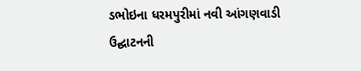ડભોઇના ધરમપુરીમાં નવી આંગણવાડી ઉદ્ઘાટનની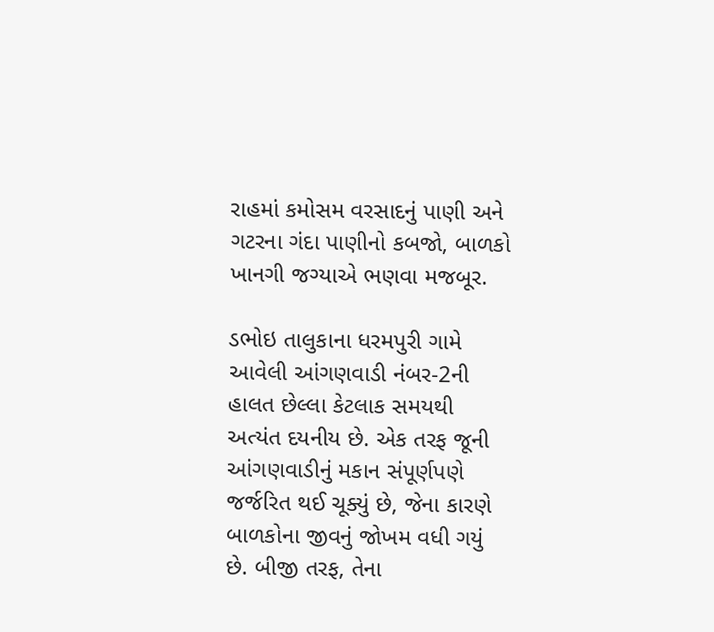રાહમાં કમોસમ વરસાદનું પાણી અને ગટરના ગંદા પાણીનો કબજો, બાળકો ખાનગી જગ્યાએ ભણવા મજબૂર.

ડભોઇ તાલુકાના ધરમપુરી ગામે આવેલી આંગણવાડી નંબર-2ની હાલત છેલ્લા કેટલાક સમયથી અત્યંત દયનીય છે. એક તરફ જૂની આંગણવાડીનું મકાન સંપૂર્ણપણે જર્જરિત થઈ ચૂક્યું છે, જેના કારણે બાળકોના જીવનું જોખમ વધી ગયું છે. બીજી તરફ, તેના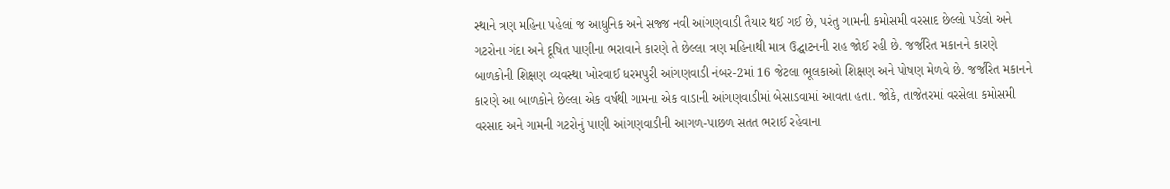સ્થાને ત્રણ મહિના પહેલાં જ આધુનિક અને સજ્જ નવી આંગણવાડી તૈયાર થઈ ગઈ છે, પરંતુ ગામની કમોસમી વરસાદ છેલ્લો પડેલો અને ગટરોના ગંદા અને દૂષિત પાણીના ભરાવાને કારણે તે છેલ્લા ત્રણ મહિનાથી માત્ર ઉદ્ઘાટનની રાહ જોઈ રહી છે. જર્જરિત મકાનને કારણે બાળકોની શિક્ષણ વ્યવસ્થા ખોરવાઈ ધરમપુરી આંગણવાડી નંબર-2માં 16 જેટલા ભૂલકાઓ શિક્ષણ અને પોષણ મેળવે છે. જર્જરિત મકાનને કારણે આ બાળકોને છેલ્લા એક વર્ષથી ગામના એક વાડાની આંગણવાડીમાં બેસાડવામાં આવતા હતા. જોકે, તાજેતરમાં વરસેલા કમોસમી વરસાદ અને ગામની ગટરોનું પાણી આંગણવાડીની આગળ-પાછળ સતત ભરાઈ રહેવાના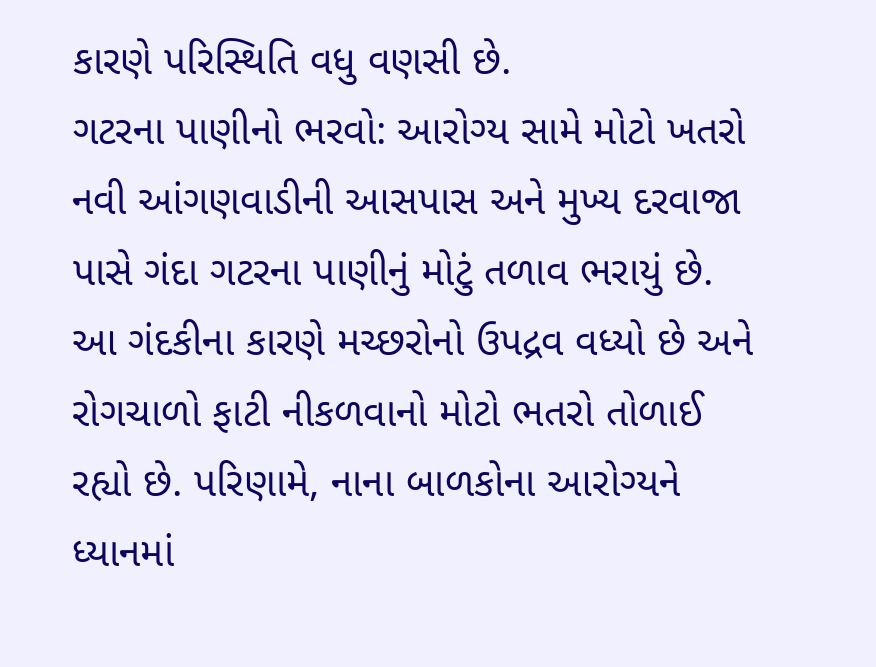કારણે પરિસ્થિતિ વધુ વણસી છે.
ગટરના પાણીનો ભરવો: આરોગ્ય સામે મોટો ખતરો નવી આંગણવાડીની આસપાસ અને મુખ્ય દરવાજા પાસે ગંદા ગટરના પાણીનું મોટું તળાવ ભરાયું છે. આ ગંદકીના કારણે મચ્છરોનો ઉપદ્રવ વધ્યો છે અને રોગચાળો ફાટી નીકળવાનો મોટો ભતરો તોળાઈ રહ્યો છે. પરિણામે, નાના બાળકોના આરોગ્યને ધ્યાનમાં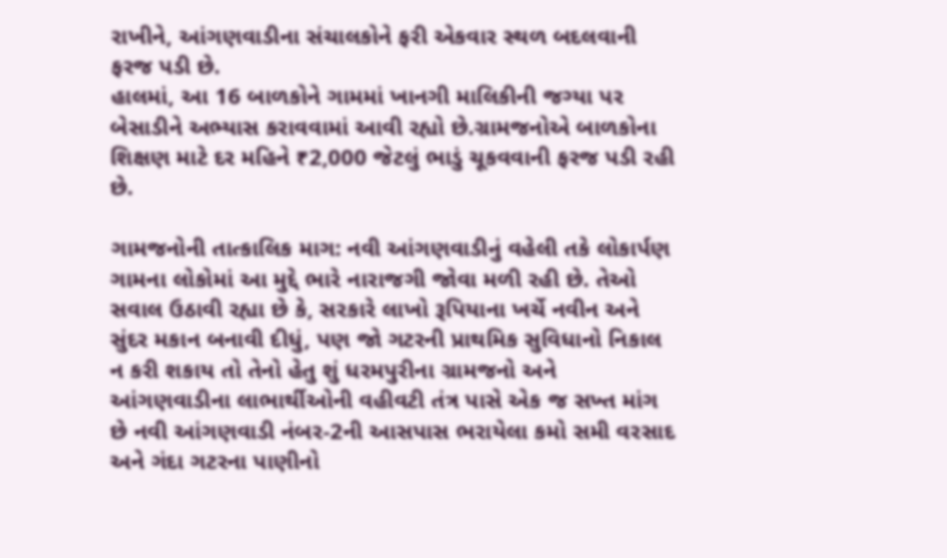રાખીને, આંગણવાડીના સંચાલકોને ફરી એકવાર સ્થળ બદલવાની ફરજ પડી છે.
હાલમાં, આ 16 બાળકોને ગામમાં ખાનગી માલિકીની જગ્યા પર બેસાડીને અભ્યાસ કરાવવામાં આવી રહ્યો છે.ગ્રામજનોએ બાળકોના શિક્ષણ માટે દર મહિને ₹2,000 જેટલું ભાડું ચૂકવવાની ફરજ પડી રહી છે.

ગામજનોની તાત્કાલિક માગ: નવી આંગણવાડીનું વહેલી તકે લોકાર્પણ
ગામના લોકોમાં આ મુદ્દે ભારે નારાજગી જોવા મળી રહી છે. તેઓ સવાલ ઉઠાવી રહ્યા છે કે, સરકારે લાખો રૂપિયાના ખર્ચે નવીન અને સુંદર મકાન બનાવી દીધું, પણ જો ગટરની પ્રાથમિક સુવિધાનો નિકાલ ન કરી શકાય તો તેનો હેતુ શું ધરમપુરીના ગ્રામજનો અને આંગણવાડીના લાભાર્થીઓની વહીવટી તંત્ર પાસે એક જ સખ્ત માંગ છે નવી આંગણવાડી નંબર-2ની આસપાસ ભરાયેલા કમો સમી વરસાદ અને ગંદા ગટરના પાણીનો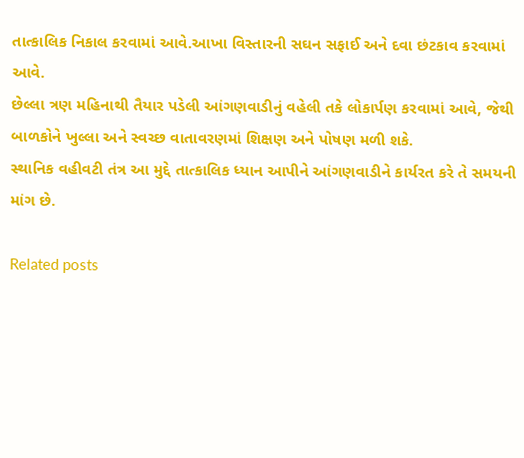તાત્કાલિક નિકાલ કરવામાં આવે.આખા વિસ્તારની સઘન સફાઈ અને દવા છંટકાવ કરવામાં આવે.
છેલ્લા ત્રણ મહિનાથી તૈયાર પડેલી આંગણવાડીનું વહેલી તકે લોકાર્પણ કરવામાં આવે, જેથી બાળકોને ખુલ્લા અને સ્વચ્છ વાતાવરણમાં શિક્ષણ અને પોષણ મળી શકે.
સ્થાનિક વહીવટી તંત્ર આ મુદ્દે તાત્કાલિક ધ્યાન આપીને આંગણવાડીને કાર્યરત કરે તે સમયની માંગ છે.

Related posts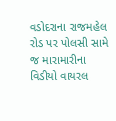વડોદરાના રાજમહેલ રોડ પર પોલસી સામે જ મારામારીના વિડીયો વાયરલ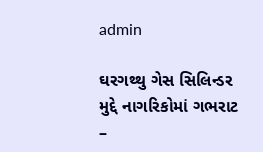admin

ઘરગથ્થુ ગેસ સિલિન્ડર મુદ્દે નાગરિકોમાં ગભરાટ –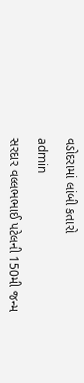વડોદરામાં લાંબી કતારો

admin

સરદાર વલ્લભભાઈ પટેલની 150મી જન્મ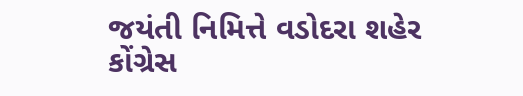જયંતી નિમિત્તે વડોદરા શહેર કોંગ્રેસ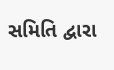સમિતિ દ્વારા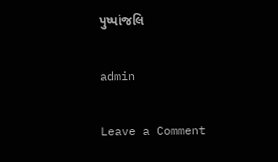પુષ્પાંજલિ

admin

Leave a Comment